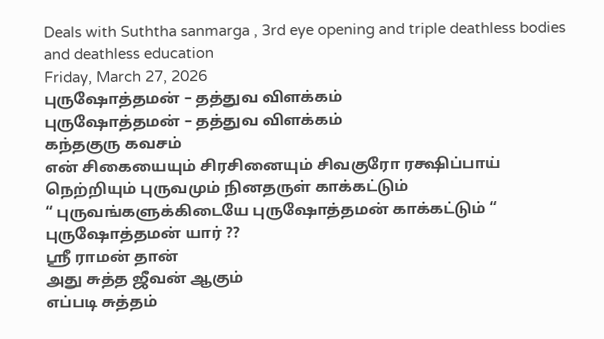Deals with Suththa sanmarga , 3rd eye opening and triple deathless bodies and deathless education
Friday, March 27, 2026
புருஷோத்தமன் – தத்துவ விளக்கம்
புருஷோத்தமன் – தத்துவ விளக்கம்
கந்தகுரு கவசம்
என் சிகையையும் சிரசினையும் சிவகுரோ ரக்ஷிப்பாய்
நெற்றியும் புருவமும் நினதருள் காக்கட்டும்
“ புருவங்களுக்கிடையே புருஷோத்தமன் காக்கட்டும் “
புருஷோத்தமன் யார் ??
ஸ்ரீ ராமன் தான்
அது சுத்த ஜீவன் ஆகும்
எப்படி சுத்தம்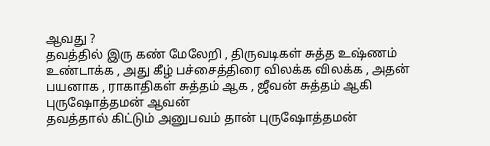ஆவது ?
தவத்தில் இரு கண் மேலேறி , திருவடிகள் சுத்த உஷ்ணம் உண்டாக்க , அது கீழ் பச்சைத்திரை விலக்க விலக்க , அதன் பயனாக , ராகாதிகள் சுத்தம் ஆக , ஜீவன் சுத்தம் ஆகி புருஷோத்தமன் ஆவன்
தவத்தால் கிட்டும் அனுபவம் தான் புருஷோத்தமன்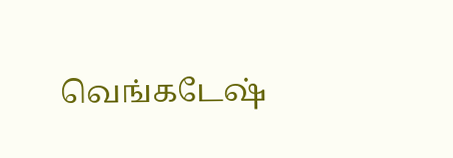வெங்கடேஷ்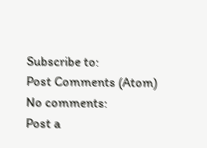Subscribe to:
Post Comments (Atom)
No comments:
Post a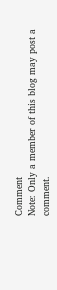Comment
Note: Only a member of this blog may post a comment.